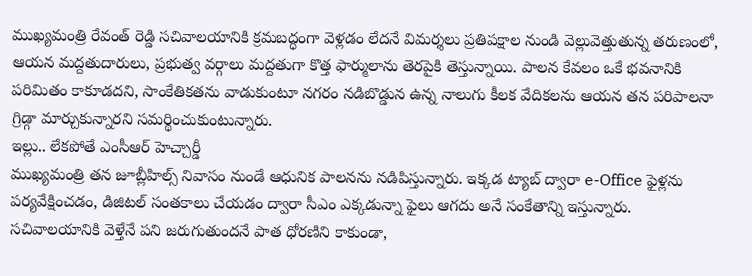ముఖ్యమంత్రి రేవంత్ రెడ్డి సచివాలయానికి క్రమబద్ధంగా వెళ్లడం లేదనే విమర్శలు ప్రతిపక్షాల నుండి వెల్లువెత్తుతున్న తరుణంలో, ఆయన మద్దతుదారులు, ప్రభుత్వ వర్గాలు మద్దతుగా కొత్త ఫార్ములాను తెరపైకి తెస్తున్నాయి. పాలన కేవలం ఒకే భవనానికి పరిమితం కాకూడదని, సాంకేతికతను వాడుకుంటూ నగరం నడిబొడ్డున ఉన్న నాలుగు కీలక వేదికలను ఆయన తన పరిపాలనా గ్రిడ్గా మార్చుకున్నారని సమర్థించుకుంటున్నారు.
ఇల్లు.. లేకపోతే ఎంసీఆర్ హెచ్చార్డీ
ముఖ్యమంత్రి తన జూబ్లీహిల్స్ నివాసం నుండే ఆధునిక పాలనను నడిపిస్తున్నారు. ఇక్కడ ట్యాబ్ ద్వారా e-Office ఫైళ్లను పర్యవేక్షించడం, డిజిటల్ సంతకాలు చేయడం ద్వారా సీఎం ఎక్కడున్నా ఫైలు ఆగదు అనే సంకేతాన్ని ఇస్తున్నారు. సచివాలయానికి వెళ్తేనే పని జరుగుతుందనే పాత ధోరణిని కాకుండా,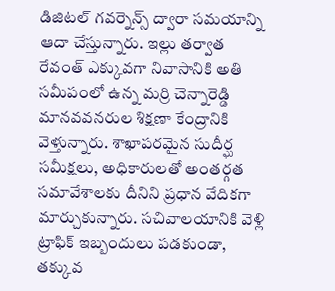డిజిటల్ గవర్నెన్స్ ద్వారా సమయాన్ని ఆదా చేస్తున్నారు. ఇల్లు తర్వాత రేవంత్ ఎక్కువగా నివాసానికి అతి సమీపంలో ఉన్న మర్రి చెన్నారెడ్డి మానవవనరుల శిక్షణా కేంద్రానికి వెళ్తున్నారు. శాఖాపరమైన సుదీర్ఘ సమీక్షలు, అధికారులతో అంతర్గత సమావేశాలకు దీనిని ప్రధాన వేదికగా మార్చుకున్నారు. సచివాలయానికి వెళ్లి ట్రాఫిక్ ఇబ్బందులు పడకుండా, తక్కువ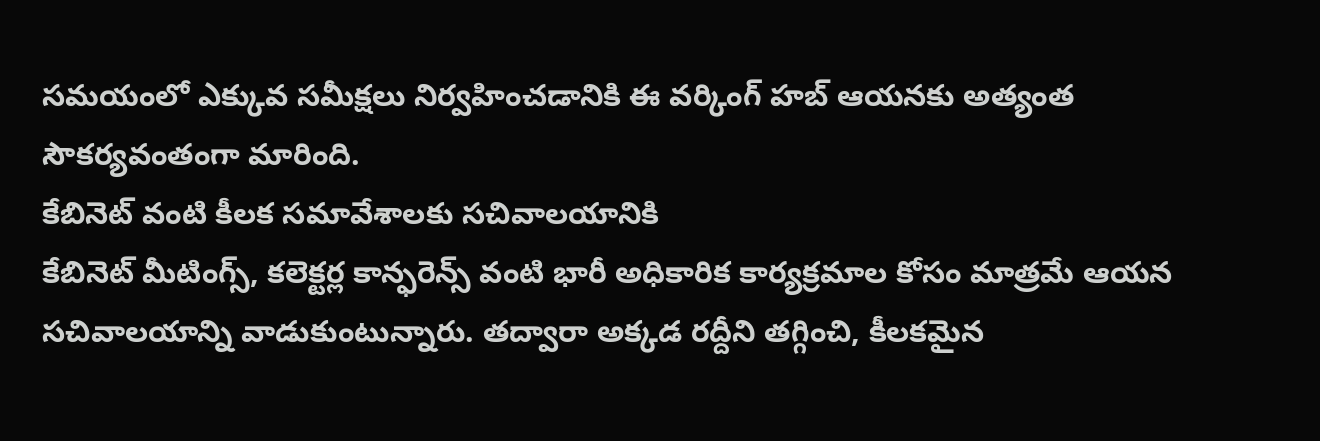సమయంలో ఎక్కువ సమీక్షలు నిర్వహించడానికి ఈ వర్కింగ్ హబ్ ఆయనకు అత్యంత సౌకర్యవంతంగా మారింది.
కేబినెట్ వంటి కీలక సమావేశాలకు సచివాలయానికి
కేబినెట్ మీటింగ్స్, కలెక్టర్ల కాన్ఫరెన్స్ వంటి భారీ అధికారిక కార్యక్రమాల కోసం మాత్రమే ఆయన సచివాలయాన్ని వాడుకుంటున్నారు. తద్వారా అక్కడ రద్దీని తగ్గించి, కీలకమైన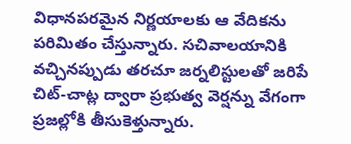విధానపరమైన నిర్ణయాలకు ఆ వేదికను పరిమితం చేస్తున్నారు. సచివాలయానికి వచ్చినప్పుడు తరచూ జర్నలిస్టులతో జరిపే చిట్-చాట్ల ద్వారా ప్రభుత్వ వెర్షన్ను వేగంగా ప్రజల్లోకి తీసుకెళ్తున్నారు.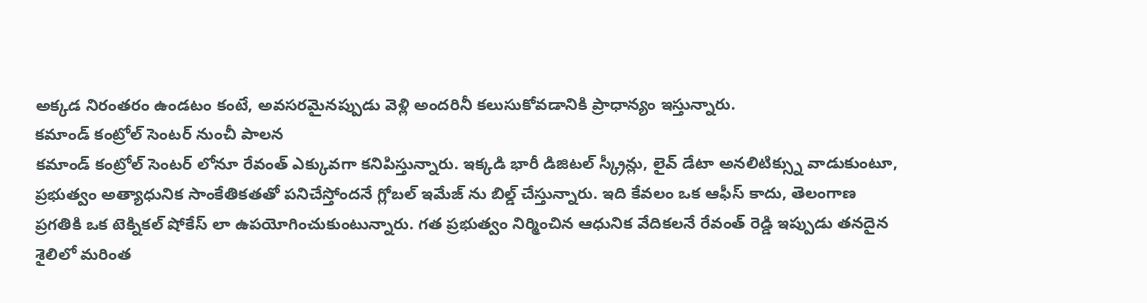అక్కడ నిరంతరం ఉండటం కంటే, అవసరమైనప్పుడు వెళ్లి అందరినీ కలుసుకోవడానికి ప్రాధాన్యం ఇస్తున్నారు.
కమాండ్ కంట్రోల్ సెంటర్ నుంచీ పాలన
కమాండ్ కంట్రోల్ సెంటర్ లోనూ రేవంత్ ఎక్కువగా కనిపిస్తున్నారు. ఇక్కడి భారీ డిజిటల్ స్క్రీన్లు, లైవ్ డేటా అనలిటిక్స్ను వాడుకుంటూ, ప్రభుత్వం అత్యాధునిక సాంకేతికతతో పనిచేస్తోందనే గ్లోబల్ ఇమేజ్ ను బిల్డ్ చేస్తున్నారు. ఇది కేవలం ఒక ఆఫీస్ కాదు, తెలంగాణ ప్రగతికి ఒక టెక్నికల్ షోకేస్ లా ఉపయోగించుకుంటున్నారు. గత ప్రభుత్వం నిర్మించిన ఆధునిక వేదికలనే రేవంత్ రెడ్డి ఇప్పుడు తనదైన శైలిలో మరింత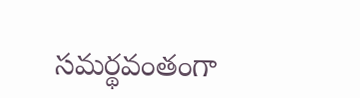సమర్థవంతంగా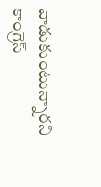వాడుకుంటున్నారని కాంగ్రెస్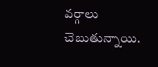వర్గాలు చెబుతున్నాయి.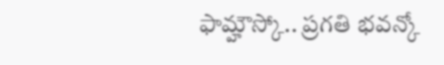ఫామ్హౌస్కో.. ప్రగతి భవన్కో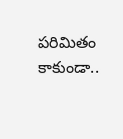పరిమితం కాకుండా..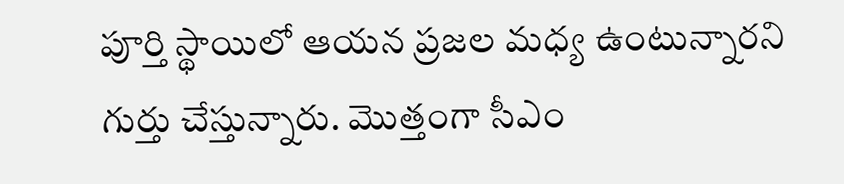పూర్తి స్థాయిలో ఆయన ప్రజల మధ్య ఉంటున్నారని గుర్తు చేస్తున్నారు. మొత్తంగా సీఎం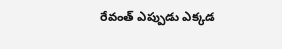రేవంత్ ఎప్పుడు ఎక్కడ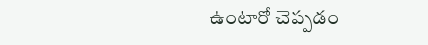ఉంటారో చెప్పడం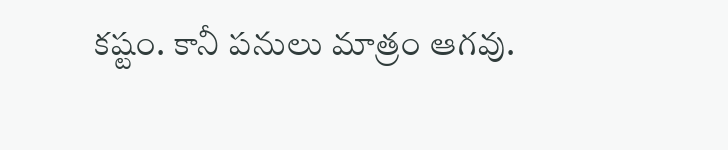కష్టం. కానీ పనులు మాత్రం ఆగవు.